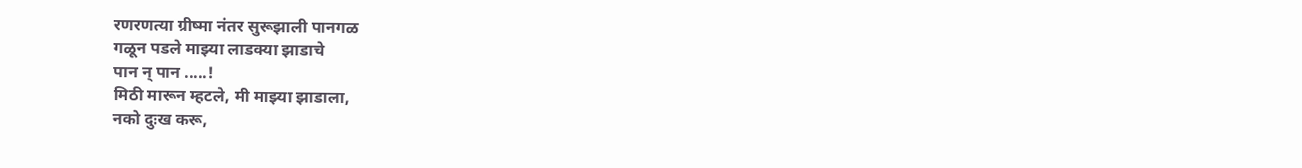रणरणत्या ग्रीष्मा नंतर सुरूझाली पानगळ
गळून पडले माझ्या लाडक्या झाडाचे
पान न् पान .....!
मिठी मारून म्हटले, मी माझ्या झाडाला,
नको दुःख करू,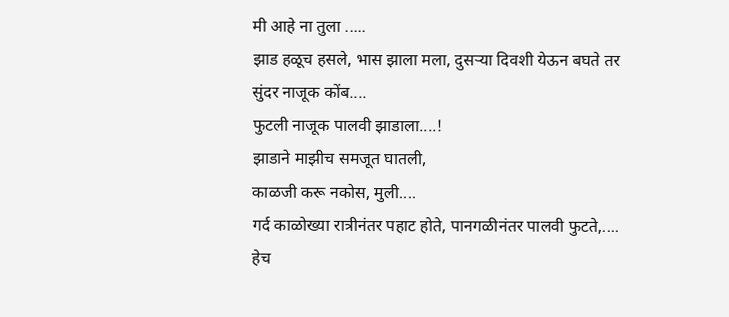मी आहे ना तुला .....
झाड हळूच हसले, भास झाला मला, दुसऱ्या दिवशी येऊन बघते तर
सुंदर नाजूक कोंब....
फुटली नाजूक पालवी झाडाला....!
झाडाने माझीच समजूत घातली,
काळजी करू नकोस, मुली....
गर्द काळोख्या रात्रीनंतर पहाट होते, पानगळीनंतर पालवी फुटते,....
हेच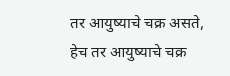तर आयुष्याचे चक्र असते,
हेच तर आयुष्याचे चक्र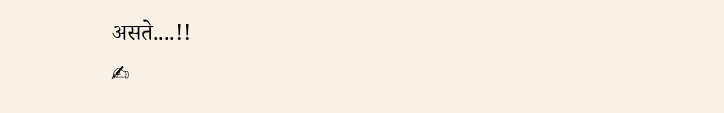असते....!!
✍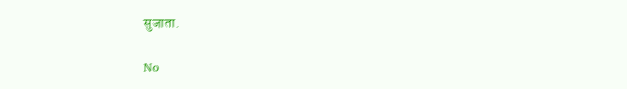सुजाता.

No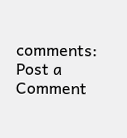comments:
Post a Comment